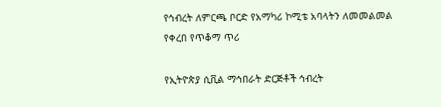የኅብረት ለምርጫ ቦርድ የአማካሪ ኮሚቴ አባላትን ለመመልመል የቀረበ የጥቆማ ጥሪ

የኢትዮጵያ ሲቪል ማኅበራት ድርጅቶች ኅብረት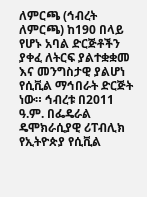ለምርጫ (ኅብረት ለምርጫ) ከ190 በላይ የሆኑ አባል ድርጅቶችን ያቀፈ ለትርፍ ያልተቋቋመ እና መንግስታዊ ያልሆነ የሲቪል ማኅበራት ድርጅት ነው። ኅብረቱ በ2011 ዓ.ም. በፌዴራል ዴሞክራሲያዊ ሪፐብሊክ የኢትዮጵያ የሲቪል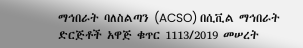ማኅበራት ባለስልጣን (ACSO) በሲቪል ማኅበራት ድርጅቶች አዋጅ ቁጥር 1113/2019 መሠረት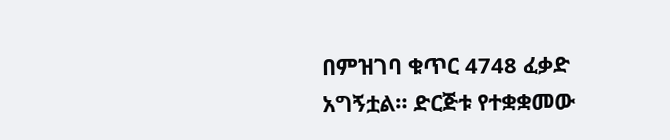በምዝገባ ቁጥር 4748 ፈቃድ አግኝቷል። ድርጅቱ የተቋቋመው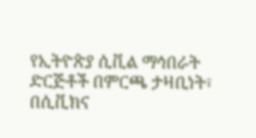የኢትዮጵያ ሲቪል ማኅበራት ድርጅቶች በምርጫ ታዛቢነት፣ በሲቪክና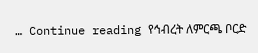… Continue reading የኅብረት ለምርጫ ቦርድ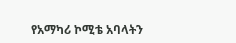የአማካሪ ኮሚቴ አባላትን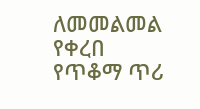ለመመልመል የቀረበ የጥቆማ ጥሪ